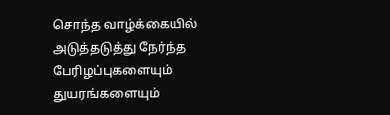சொந்த வாழ்க்கையில் அடுத்தடுத்து நேர்ந்த பேரிழப்புகளையும் துயரங்களையும்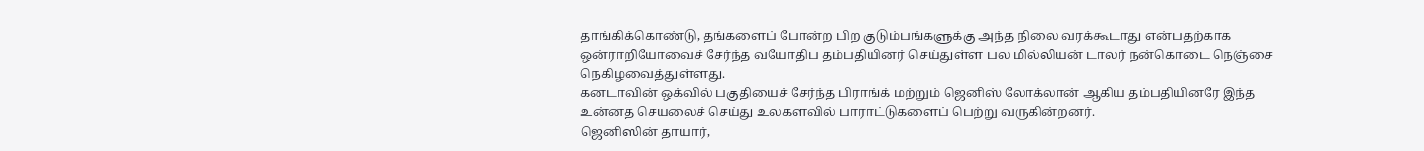தாங்கிக்கொண்டு, தங்களைப் போன்ற பிற குடும்பங்களுக்கு அந்த நிலை வரக்கூடாது என்பதற்காக ஒன்ராறியோவைச் சேர்ந்த வயோதிப தம்பதியினர் செய்துள்ள பல மில்லியன் டாலர் நன்கொடை நெஞ்சை நெகிழவைத்துள்ளது.
கனடாவின் ஒக்வில் பகுதியைச் சேர்ந்த பிராங்க் மற்றும் ஜெனிஸ் லோக்லான் ஆகிய தம்பதியினரே இந்த உன்னத செயலைச் செய்து உலகளவில் பாராட்டுகளைப் பெற்று வருகின்றனர்.
ஜெனிஸின் தாயார்,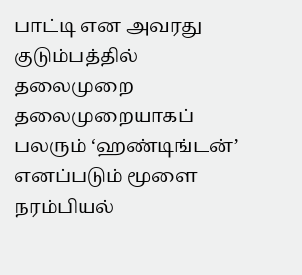பாட்டி என அவரது குடும்பத்தில் தலைமுறை தலைமுறையாகப் பலரும் ‘ஹண்டிங்டன்’ எனப்படும் மூளை நரம்பியல்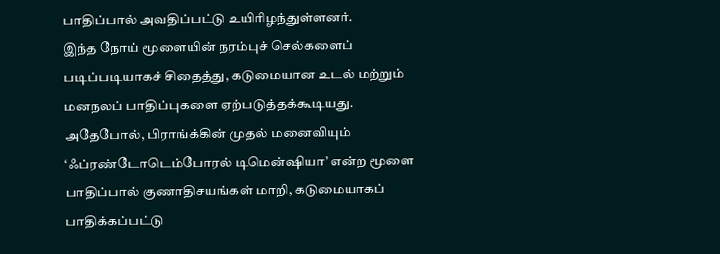பாதிப்பால் அவதிப்பட்டு உயிரிழந்துள்ளனர்.
இந்த நோய் மூளையின் நரம்புச் செல்களைப் படிப்படியாகச் சிதைத்து, கடுமையான உடல் மற்றும் மனநலப் பாதிப்புகளை ஏற்படுத்தக்கூடியது.
அதேபோல், பிராங்க்கின் முதல் மனைவியும் ‘ஃப்ரண்டோடெம்போரல் டிமென்ஷியா’ என்ற மூளை பாதிப்பால் குணாதிசயங்கள் மாறி, கடுமையாகப் பாதிக்கப்பட்டு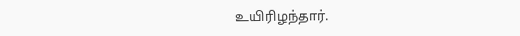உயிரிழந்தார்.